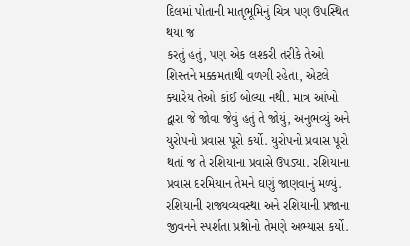દિલમાં પોતાની માતૃભૂમિનું ચિત્ર પણ ઉપસ્થિત થયા જ
કરતું હતું, પણ એક લશ્કરી તરીકે તેઓ શિસ્તને મક્કમતાથી વળગી રહેતા, એટલે ક્યારેય તેઓ કાંઈ બોલ્યા નથી. માત્ર આંખો દ્વારા જે જોવા જેવું હતું તે જોયું, અનુભવ્યું અને યુરોપનો પ્રવાસ પૂરો કર્યો. યુરોપનો પ્રવાસ પૂરો થતાં જ તે રશિયાના પ્રવાસે ઉપડ્યા. રશિયાના પ્રવાસ દરમિયાન તેમને ઘણું જાણવાનું મળ્યું. રશિયાની રાજ્યવ્યવસ્થા અને રશિયાની પ્રજાના જીવનને સ્પર્શતા પ્રશ્નોનો તેમણે અભ્યાસ કર્યો.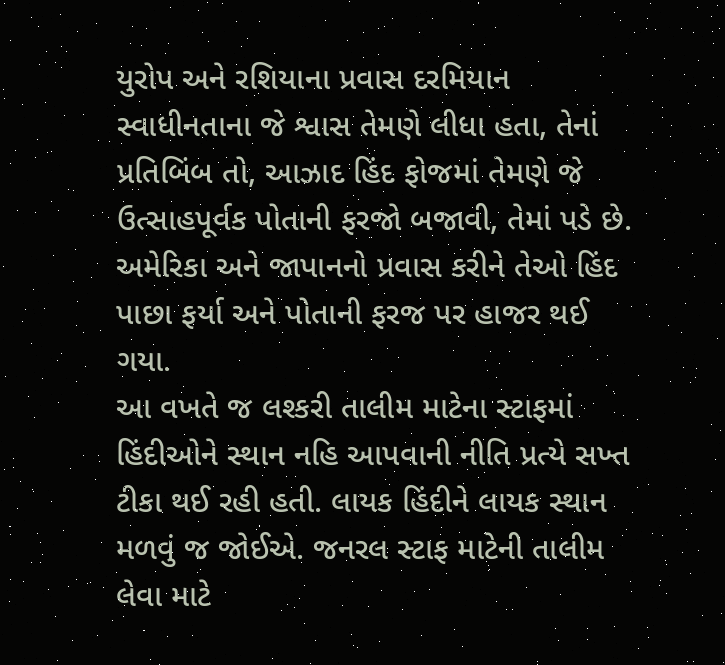યુરોપ અને રશિયાના પ્રવાસ દરમિયાન સ્વાધીનતાના જે શ્વાસ તેમણે લીધા હતા, તેનાં પ્રતિબિંબ તો, આઝાદ હિંદ ફોજમાં તેમણે જે ઉત્સાહપૂર્વક પોતાની ફરજો બજાવી, તેમાં પડે છે.
અમેરિકા અને જાપાનનો પ્રવાસ કરીને તેઓ હિંદ પાછા ફર્યા અને પોતાની ફરજ પર હાજર થઈ ગયા.
આ વખતે જ લશ્કરી તાલીમ માટેના સ્ટાફમાં હિંદીઓને સ્થાન નહિ આપવાની નીતિ પ્રત્યે સખ્ત ટીકા થઈ રહી હતી. લાયક હિંદીને લાયક સ્થાન મળવું જ જોઈએ. જનરલ સ્ટાફ માટેની તાલીમ લેવા માટે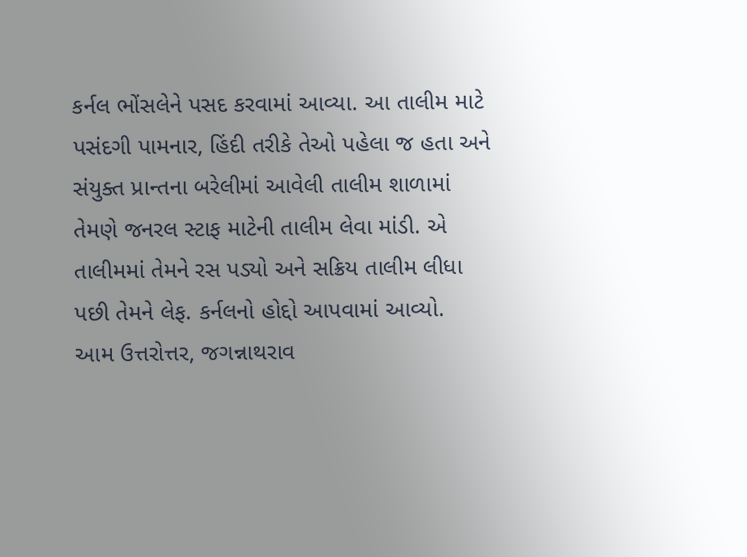કર્નલ ભોંસલેને પસદ કરવામાં આવ્યા. આ તાલીમ માટે પસંદગી પામનાર, હિંદી તરીકે તેઓ પહેલા જ હતા અને સંયુક્ત પ્રાન્તના બરેલીમાં આવેલી તાલીમ શાળામાં તેમણે જનરલ સ્ટાફ માટેની તાલીમ લેવા માંડી. એ તાલીમમાં તેમને રસ પડ્યો અને સક્રિય તાલીમ લીધા પછી તેમને લેફ. કર્નલનો હોદ્દો આપવામાં આવ્યો.
આમ ઉત્તરોત્તર, જગન્નાથરાવ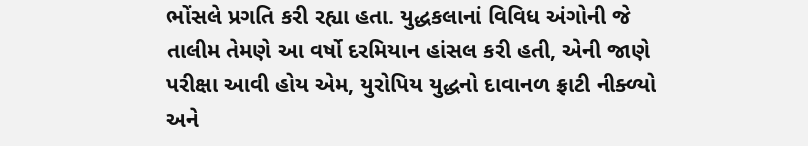ભોંસલે પ્રગતિ કરી રહ્યા હતા. યુદ્ધકલાનાં વિવિધ અંગોની જે તાલીમ તેમણે આ વર્ષો દરમિયાન હાંસલ કરી હતી, એની જાણે પરીક્ષા આવી હોય એમ, યુરોપિય યુદ્ધનો દાવાનળ ફ્રાટી નીક્ળ્યો અને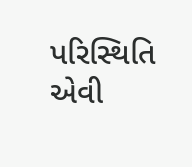પરિસ્થિતિ એવી